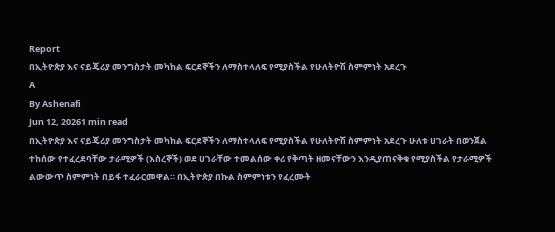Report
በኢትዮጵያ እና ናይጄሪያ መንግስታት መካከል ፍርደኞችን ለማስተላለፍ የሚያስችል የሁለትዮሽ ስምምነት አደረጉ
A
By Ashenafi
Jun 12, 20261 min read
በኢትዮጵያ እና ናይጄሪያ መንግስታት መካከል ፍርደኞችን ለማስተላለፍ የሚያስችል የሁለትዮሽ ስምምነት አደረጉ ሁለቱ ሀገራት በወንጀል ተከሰው የተፈረደባቸው ታራሚዎች (እስረኞች) ወደ ሀገራቸው ተመልሰው ቀሪ የቅጣት ዘመናቸውን እንዲያጠናቅቁ የሚያስችል የታራሚዎች ልውውጥ ስምምነት በይፋ ተፈራርመዋል። በኢትዮጵያ በኩል ስምምነቱን የፈረሙት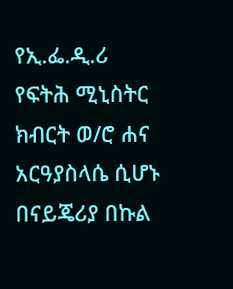የኢ.ፌ.ዲ.ሪ የፍትሕ ሚኒስትር ክብርት ወ/ሮ ሐና አርዓያስላሴ ሲሆኑ በናይጄሪያ በኩል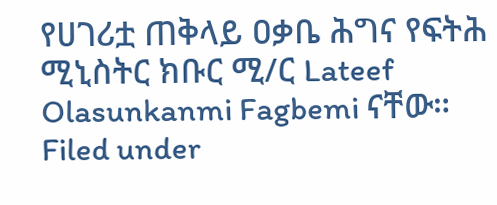የሀገሪቷ ጠቅላይ ዐቃቤ ሕግና የፍትሕ ሚኒስትር ክቡር ሚ/ር Lateef Olasunkanmi Fagbemi ናቸው።
Filed under